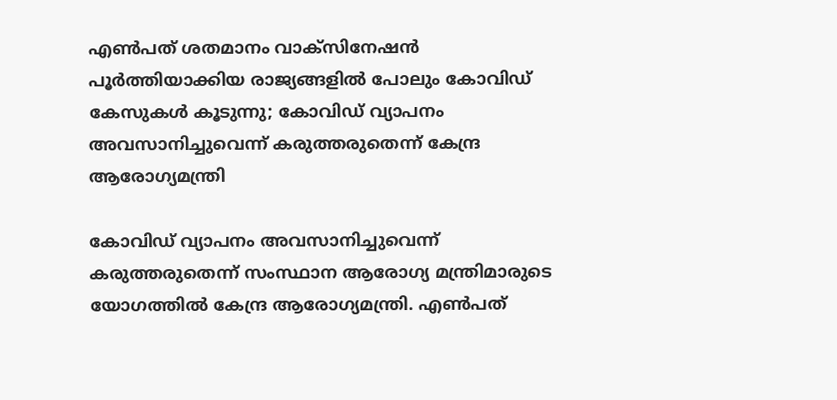എൺപത് ശതമാനം വാക്സിനേഷൻ പൂർത്തിയാക്കിയ രാജ്യങ്ങളിൽ പോലും കോവിഡ് കേസുകൾ കൂടുന്നു; കോവിഡ് വ്യാപനം അവസാനിച്ചുവെന്ന് കരുത്തരുതെന്ന് കേന്ദ്ര ആരോഗ്യമന്ത്രി

കോവിഡ് വ്യാപനം അവസാനിച്ചുവെന്ന് കരുത്തരുതെന്ന് സംസ്ഥാന ആരോഗ്യ മന്ത്രിമാരുടെ യോഗത്തിൽ കേന്ദ്ര ആരോഗ്യമന്ത്രി. എൺപത്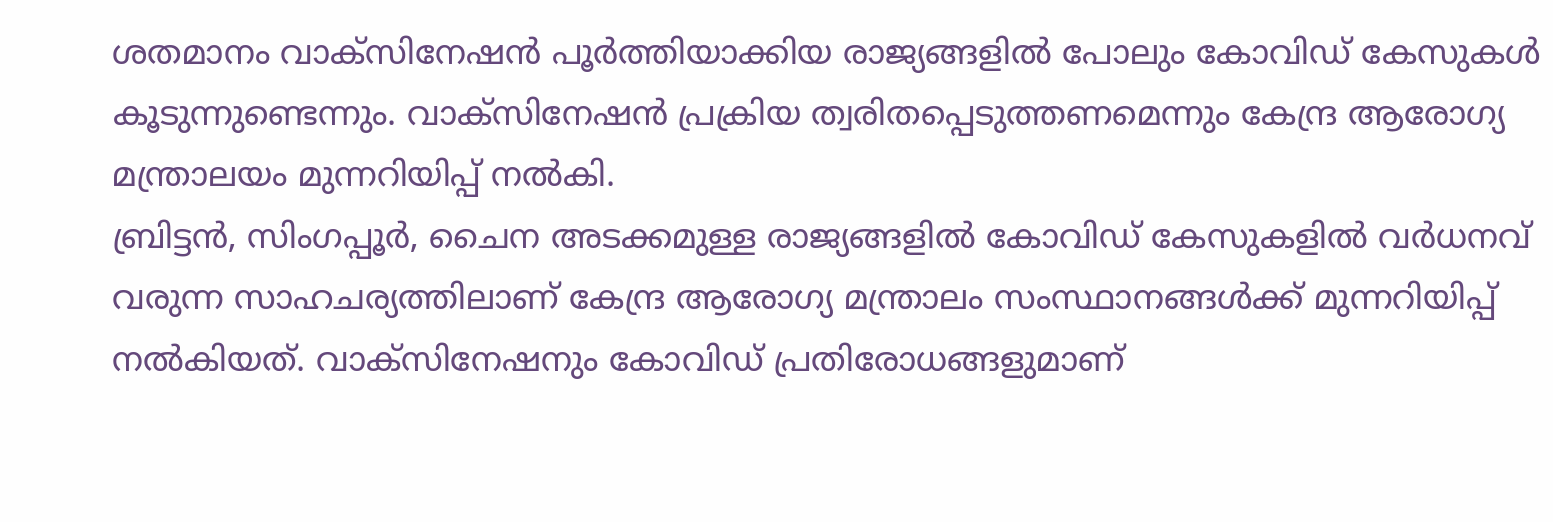ശതമാനം വാക്സിനേഷൻ പൂർത്തിയാക്കിയ രാജ്യങ്ങളിൽ പോലും കോവിഡ് കേസുകൾ കൂടുന്നുണ്ടെന്നും. വാക്സിനേഷൻ പ്രക്രിയ ത്വരിതപ്പെടുത്തണമെന്നും കേന്ദ്ര ആരോഗ്യ മന്ത്രാലയം മുന്നറിയിപ്പ് നൽകി.
ബ്രിട്ടൻ, സിംഗപ്പൂർ, ചൈന അടക്കമുള്ള രാജ്യങ്ങളിൽ കോവിഡ് കേസുകളിൽ വർധനവ് വരുന്ന സാഹചര്യത്തിലാണ് കേന്ദ്ര ആരോഗ്യ മന്ത്രാലം സംസ്ഥാനങ്ങൾക്ക് മുന്നറിയിപ്പ് നൽകിയത്. വാക്സിനേഷനും കോവിഡ് പ്രതിരോധങ്ങളുമാണ്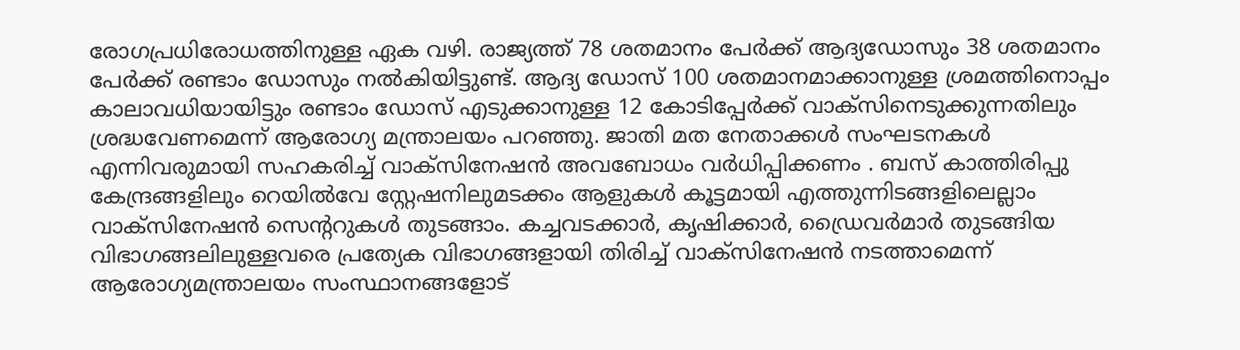രോഗപ്രധിരോധത്തിനുള്ള ഏക വഴി. രാജ്യത്ത് 78 ശതമാനം പേർക്ക് ആദ്യഡോസും 38 ശതമാനം പേർക്ക് രണ്ടാം ഡോസും നൽകിയിട്ടുണ്ട്. ആദ്യ ഡോസ് 100 ശതമാനമാക്കാനുള്ള ശ്രമത്തിനൊപ്പം കാലാവധിയായിട്ടും രണ്ടാം ഡോസ് എടുക്കാനുള്ള 12 കോടിപ്പേർക്ക് വാക്സിനെടുക്കുന്നതിലും ശ്രദ്ധവേണമെന്ന് ആരോഗ്യ മന്ത്രാലയം പറഞ്ഞു. ജാതി മത നേതാക്കൾ സംഘടനകൾ എന്നിവരുമായി സഹകരിച്ച് വാക്സിനേഷൻ അവബോധം വർധിപ്പിക്കണം . ബസ് കാത്തിരിപ്പു കേന്ദ്രങ്ങളിലും റെയിൽവേ സ്റ്റേഷനിലുമടക്കം ആളുകൾ കൂട്ടമായി എത്തുന്നിടങ്ങളിലെല്ലാം വാക്സിനേഷൻ സെന്ററുകൾ തുടങ്ങാം. കച്ചവടക്കാർ, കൃഷിക്കാർ, ഡ്രൈവർമാർ തുടങ്ങിയ വിഭാഗങ്ങലിലുള്ളവരെ പ്രത്യേക വിഭാഗങ്ങളായി തിരിച്ച് വാക്സിനേഷൻ നടത്താമെന്ന് ആരോഗ്യമന്ത്രാലയം സംസ്ഥാനങ്ങളോട്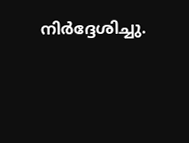നിർദ്ദേശിച്ചു.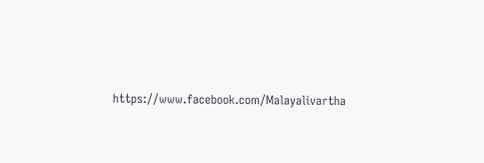https://www.facebook.com/Malayalivartha